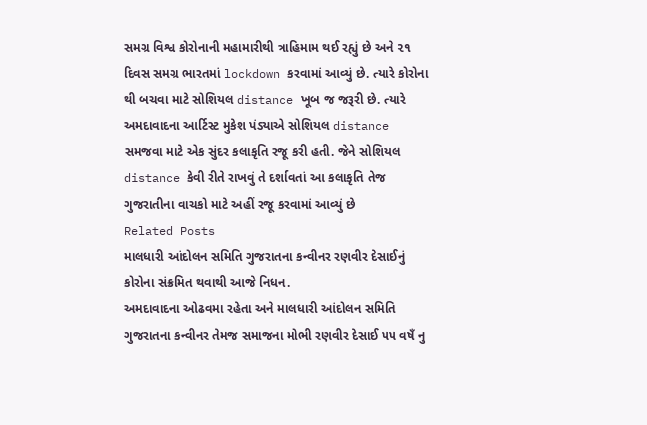સમગ્ર વિશ્વ કોરોનાની મહામારીથી ત્રાહિમામ થઈ રહ્યું છે અને ૨૧ દિવસ સમગ્ર ભારતમાં lockdown કરવામાં આવ્યું છે. ત્યારે કોરોના થી બચવા માટે સોશિયલ distance ખૂબ જ જરૂરી છે. ત્યારે અમદાવાદના આર્ટિસ્ટ મુકેશ પંડ્યાએ સોશિયલ distance સમજવા માટે એક સુંદર કલાકૃતિ રજૂ કરી હતી. જેને સોશિયલ distance કેવી રીતે રાખવું તે દર્શાવતાં આ કલાકૃતિ તેજ ગુજરાતીના વાચકો માટે અહીં રજૂ કરવામાં આવ્યું છે
Related Posts
માલધારી આંદોલન સમિતિ ગુજરાતના કન્વીનર રણવીર દેસાઈનું કોરોના સંક્રમિત થવાથી આજે નિધન.
અમદાવાદના ઓઢવમા રહેતા અને માલધારી આંદોલન સમિતિ ગુજરાતના કન્વીનર તેમજ સમાજના મોભી રણવીર દેસાઈ ૫૫ વષઁ નુ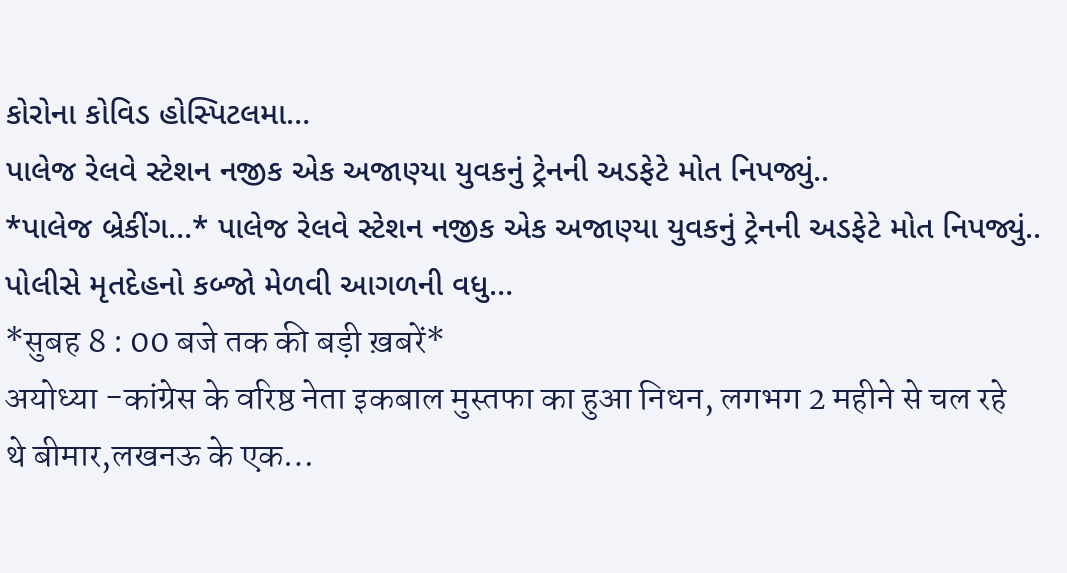કોરોના કોવિડ હોસ્પિટલમા…
પાલેજ રેલવે સ્ટેશન નજીક એક અજાણ્યા યુવકનું ટ્રેનની અડફેટે મોત નિપજ્યું..
*પાલેજ બ્રેકીંગ…* પાલેજ રેલવે સ્ટેશન નજીક એક અજાણ્યા યુવકનું ટ્રેનની અડફેટે મોત નિપજ્યું.. પોલીસે મૃતદેહનો કબ્જો મેળવી આગળની વધુ…
*सुबह 8 : 00 बजे तक की बड़ी ख़बरें*
अयोध्या -कांग्रेस के वरिष्ठ नेता इकबाल मुस्तफा का हुआ निधन, लगभग 2 महीने से चल रहे थे बीमार,लखनऊ के एक…